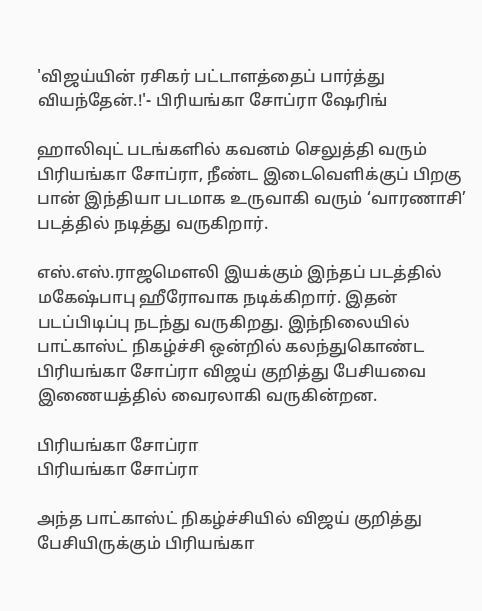'விஜய்யின் ரசிகர் பட்டாளத்தைப் பார்த்து வியந்தேன்.!'- பிரியங்கா சோப்ரா ஷேரிங்

ஹாலிவுட் படங்களில் கவனம் செலுத்தி வரும் பிரியங்கா சோப்ரா, நீண்ட இடைவெளிக்குப் பிறகு பான் இந்தியா படமாக உருவாகி வரும் ‘வாரணாசி’ படத்தில் நடித்து வருகிறார்.

எஸ்.எஸ்.ராஜமௌலி இயக்கும் இந்தப் படத்தில் மகேஷ்பாபு ஹீரோவாக நடிக்கிறார். இதன் படப்பிடிப்பு நடந்து வருகிறது. இந்நிலையில் பாட்காஸ்ட் நிகழ்ச்சி ஒன்றில் கலந்துகொண்ட பிரியங்கா சோப்ரா விஜய் குறித்து பேசியவை இணையத்தில் வைரலாகி வருகின்றன.

பிரியங்கா சோப்ரா
பிரியங்கா சோப்ரா

அந்த பாட்காஸ்ட் நிகழ்ச்சியில் விஜய் குறித்து பேசியிருக்கும் பிரியங்கா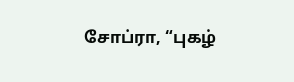சோப்ரா, “புகழ்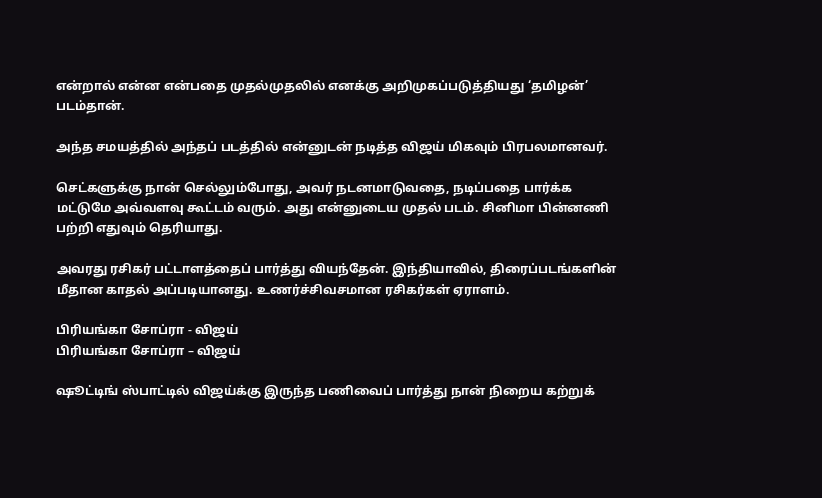என்றால் என்ன என்பதை முதல்முதலில் எனக்கு அறிமுகப்படுத்தியது ‘தமிழன்’ படம்தான்.

அந்த சமயத்தில் அந்தப் படத்தில் என்னுடன் நடித்த விஜய் மிகவும் பிரபலமானவர்.

செட்களுக்கு நான் செல்லும்போது, அவர் நடனமாடுவதை, நடிப்பதை பார்க்க மட்டுமே அவ்வளவு கூட்டம் வரும். அது என்னுடைய முதல் படம். சினிமா பின்னணி பற்றி எதுவும் தெரியாது.

அவரது ரசிகர் பட்டாளத்தைப் பார்த்து வியந்தேன். இந்தியாவில், திரைப்படங்களின் மீதான காதல் அப்படியானது. உணர்ச்சிவசமான ரசிகர்கள் ஏராளம்.

பிரியங்கா சோப்ரா - விஜய்
பிரியங்கா சோப்ரா – விஜய்

ஷூட்டிங் ஸ்பாட்டில் விஜய்க்கு இருந்த பணிவைப் பார்த்து நான் நிறைய கற்றுக்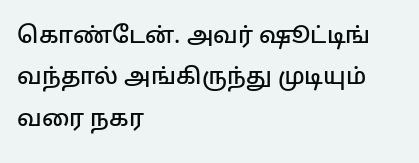கொண்டேன். அவர் ஷூட்டிங் வந்தால் அங்கிருந்து முடியும் வரை நகர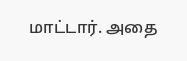மாட்டார். அதை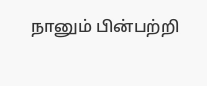நானும் பின்பற்றி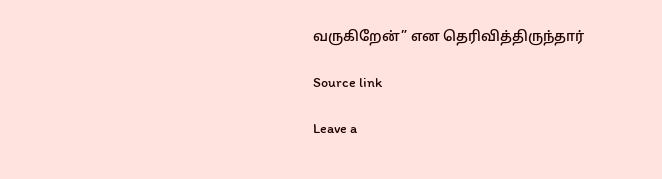வருகிறேன்” என தெரிவித்திருந்தார்

Source link

Leave a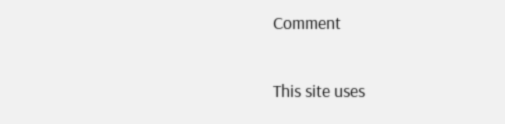Comment

This site uses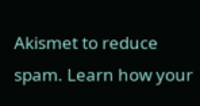Akismet to reduce spam. Learn how your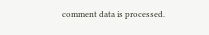comment data is processed.